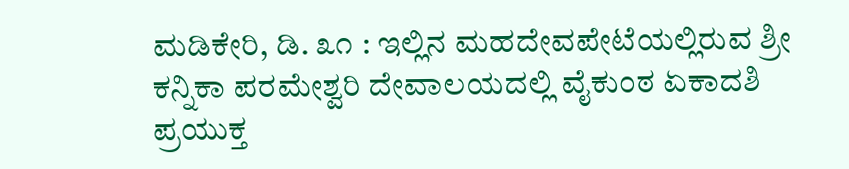ಮಡಿಕೇರಿ, ಡಿ. ೩೧ : ಇಲ್ಲಿನ ಮಹದೇವಪೇಟೆಯಲ್ಲಿರುವ ಶ್ರೀ ಕನ್ನಿಕಾ ಪರಮೇಶ್ವರಿ ದೇವಾಲಯದಲ್ಲಿ ವೈಕುಂಠ ಏಕಾದಶಿ ಪ್ರಯುಕ್ತ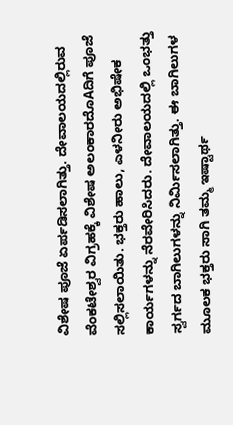ವಿಶೇಷ ಪೂಜೆ ಏರ್ಪಡಿಸಲಾಗಿತ್ತು. ದೇವಾಲಯದಲ್ಲಿರುವ ವೆಂಕಟೇಶ್ವರ ವಿಗ್ರಹಕ್ಕೆ ವಿಶೇಷ ಅಲಂಕಾರದೊAದಿಗೆ ಪೂಜೆ ಸಲ್ಲಿಸಲಾಯಿತು. ಭಕ್ತರು ಹಾಲು, ಎಳನೀರು ಅಭಿಷೇಕ ಕಾರ್ಯಗಳನ್ನು ನೆರವೇರಿಸಿದರು. ದೇವಾಲಯದಲ್ಲಿ ಒಂಭತ್ತು ಸ್ವರ್ಗದ ಬಾಗಿಲುಗಳನ್ನು ನಿರ್ಮಿಸಲಾಗಿತ್ತು. ಈ ಬಾಗಿಲುಗಳ ಮೂಲಕ ಭಕ್ತರು ಸಾಗಿ ತಮ್ಮ ಇಷ್ಟಾರ್ಥ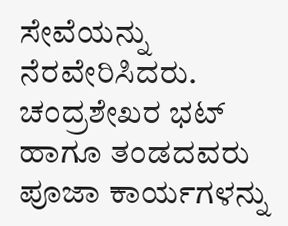ಸೇವೆಯನ್ನು ನೆರವೇರಿಸಿದರು. ಚಂದ್ರಶೇಖರ ಭಟ್ ಹಾಗೂ ತಂಡದವರು ಪೂಜಾ ಕಾರ್ಯಗಳನ್ನು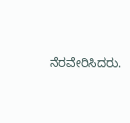ನೆರವೇರಿಸಿದರು.